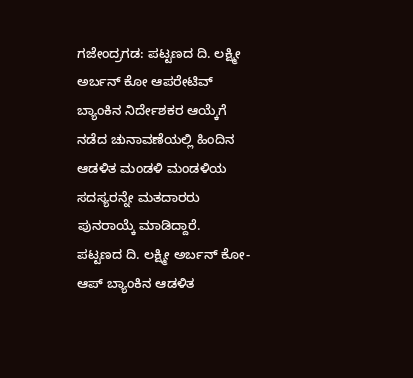ಗಜೇಂದ್ರಗಡ: ಪಟ್ಟಣದ ದಿ. ಲಕ್ಷ್ಮೀ ಅರ್ಬನ್ ಕೋ ಆಪರೇಟಿವ್ ಬ್ಯಾಂಕಿನ ನಿರ್ದೇಶಕರ ಆಯ್ಕೆಗೆ ನಡೆದ ಚುನಾವಣೆಯಲ್ಲಿ ಹಿಂದಿನ ಆಡಳಿತ ಮಂಡಳಿ ಮಂಡಳಿಯ ಸದಸ್ಯರನ್ನೇ ಮತದಾರರು ಪುನರಾಯ್ಕೆ ಮಾಡಿದ್ದಾರೆ.
ಪಟ್ಟಣದ ದಿ. ಲಕ್ಷ್ಮೀ ಅರ್ಬನ್ ಕೋ-ಆಪ್ ಬ್ಯಾಂಕಿನ ಆಡಳಿತ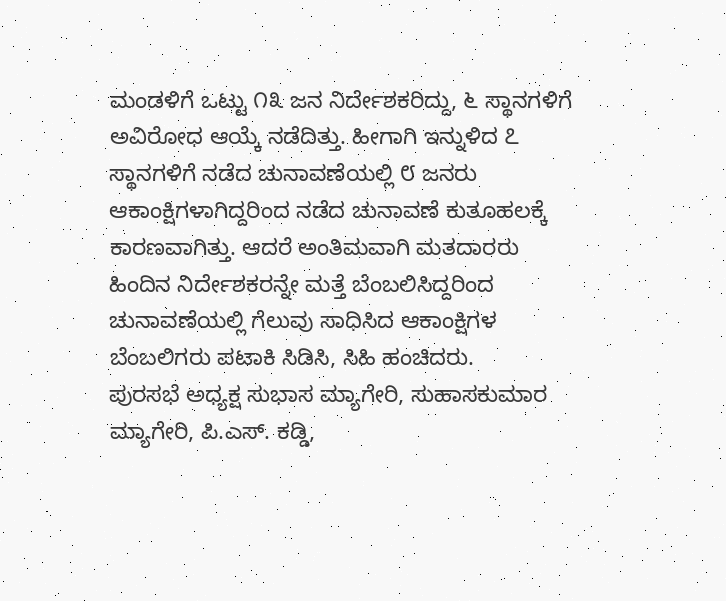ಮಂಡಳಿಗೆ ಒಟ್ಟು ೧೩ ಜನ ನಿರ್ದೇಶಕರಿದ್ದು, ೬ ಸ್ಥಾನಗಳಿಗೆ ಅವಿರೋಧ ಆಯ್ಕೆ ನಡೆದಿತ್ತು. ಹೀಗಾಗಿ ಇನ್ನುಳಿದ ೭ ಸ್ಥಾನಗಳಿಗೆ ನಡೆದ ಚುನಾವಣೆಯಲ್ಲಿ ೮ ಜನರು ಆಕಾಂಕ್ಷಿಗಳಾಗಿದ್ದರಿಂದ ನಡೆದ ಚುನಾವಣೆ ಕುತೂಹಲಕ್ಕೆ ಕಾರಣವಾಗಿತ್ತು. ಆದರೆ ಅಂತಿಮವಾಗಿ ಮತದಾರರು ಹಿಂದಿನ ನಿರ್ದೇಶಕರನ್ನೇ ಮತ್ತೆ ಬೆಂಬಲಿಸಿದ್ದರಿಂದ ಚುನಾವಣೆಯಲ್ಲಿ ಗೆಲುವು ಸಾಧಿಸಿದ ಆಕಾಂಕ್ಷಿಗಳ ಬೆಂಬಲಿಗರು ಪಟಾಕಿ ಸಿಡಿಸಿ, ಸಿಹಿ ಹಂಚಿದರು.
ಪುರಸಭೆ ಅಧ್ಯಕ್ಷ ಸುಭಾಸ ಮ್ಯಾಗೇರಿ, ಸುಹಾಸಕುಮಾರ ಮ್ಯಾಗೇರಿ, ಪಿ.ಎಸ್. ಕಡ್ಡಿ,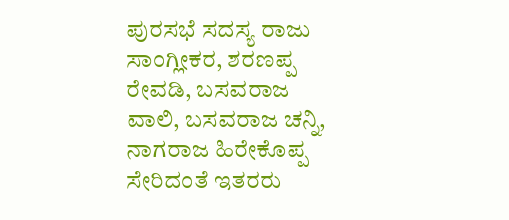ಪುರಸಭೆ ಸದಸ್ಯ ರಾಜು ಸಾಂಗ್ಲೀಕರ, ಶರಣಪ್ಪ ರೇವಡಿ, ಬಸವರಾಜ ವಾಲಿ, ಬಸವರಾಜ ಚನ್ನಿ, ನಾಗರಾಜ ಹಿರೇಕೊಪ್ಪ ಸೇರಿದಂತೆ ಇತರರು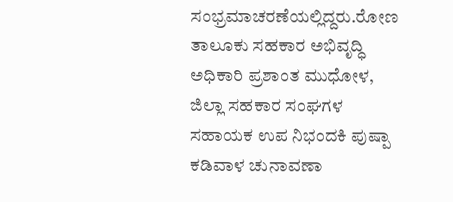ಸಂಭ್ರಮಾಚರಣೆಯಲ್ಲಿದ್ದರು.ರೋಣ ತಾಲೂಕು ಸಹಕಾರ ಅಭಿವೃದ್ಧಿ ಅಧಿಕಾರಿ ಪ್ರಶಾಂತ ಮುಧೋಳ, ಜಿಲ್ಲಾ ಸಹಕಾರ ಸಂಘಗಳ ಸಹಾಯಕ ಉಪ ನಿಭಂದಕಿ ಪುಷ್ಪಾ ಕಡಿವಾಳ ಚುನಾವಣಾ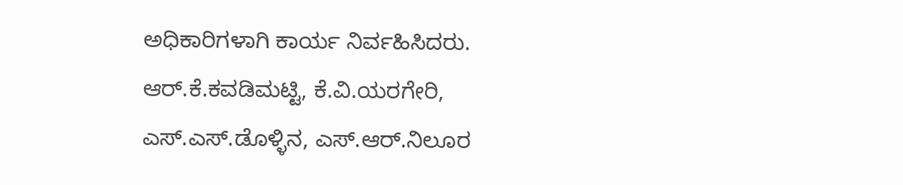ಅಧಿಕಾರಿಗಳಾಗಿ ಕಾರ್ಯ ನಿರ್ವಹಿಸಿದರು. ಆರ್.ಕೆ.ಕವಡಿಮಟ್ಟಿ, ಕೆ.ವಿ.ಯರಗೇರಿ, ಎಸ್.ಎಸ್.ಡೊಳ್ಳಿನ, ಎಸ್.ಆರ್.ನಿಲೂರ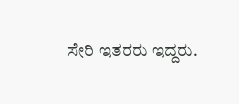ಸೇರಿ ಇತರರು ಇದ್ದರು.